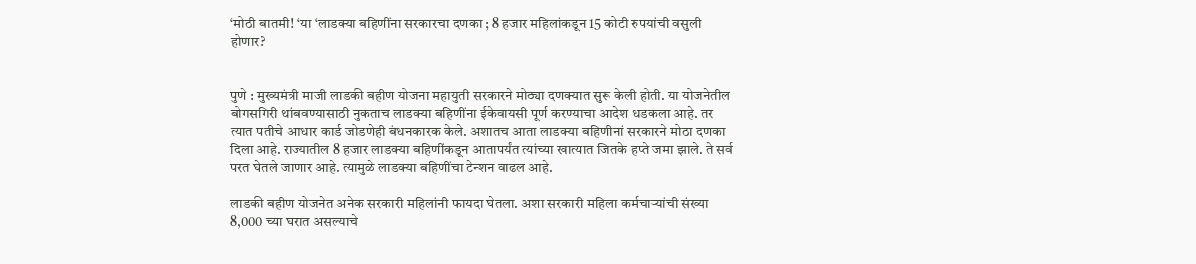‘मोठी बातमी! ‘या ‘लाडक्या बहिणींना सरकारचा दणका ; 8 हजार महिलांकडून 15 कोटी रुपयांची वसुली होणार?


पुणे : मुख्यमंत्री माजी लाडकी बहीण योजना महायुती सरकारने मोठ्या दणक्यात सुरू केली होती. या योजनेतील बोगसगिरी थांबवण्यासाठी नुकताच लाडक्या बहिणींना ईकेवायसी पूर्ण करण्याचा आदेश धडकला आहे. तर त्यात पतीचे आधार कार्ड जोडणेही बंधनकारक केले. अशातच आता लाडक्या बहिणीनां सरकारने मोठा दणका दिला आहे. राज्यातील 8 हजार लाडक्या बहिणींकडून आतापर्यंत त्यांच्या खात्यात जितके हप्ते जमा झाले. ते सर्व परत घेतले जाणार आहे. त्यामुळे लाडक्या बहिणींचा टेन्शन वाढल आहे.

लाडकी बहीण योजनेत अनेक सरकारी महिलांनी फायदा घेतला. अशा सरकारी महिला कर्मचाऱ्यांची संख्या 8,000 च्या घरात असल्याचे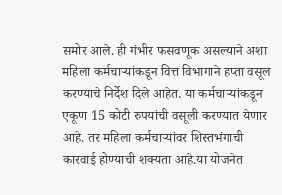समोर आले. ही गंभीर फसवणूक असल्याने अशा महिला कर्मचाऱ्यांकडून वित्त विभागाने हप्ता वसूल करण्याचे निर्देश दिले आहेत. या कर्मचाऱ्यांकडून एकूण 15 कोटी रुपयांची वसूली करण्यात येणार आहे. तर महिला कर्मचाऱ्यांवर शिस्तभंगाची कारवाई होण्याची शक्यता आहे.या योजनेत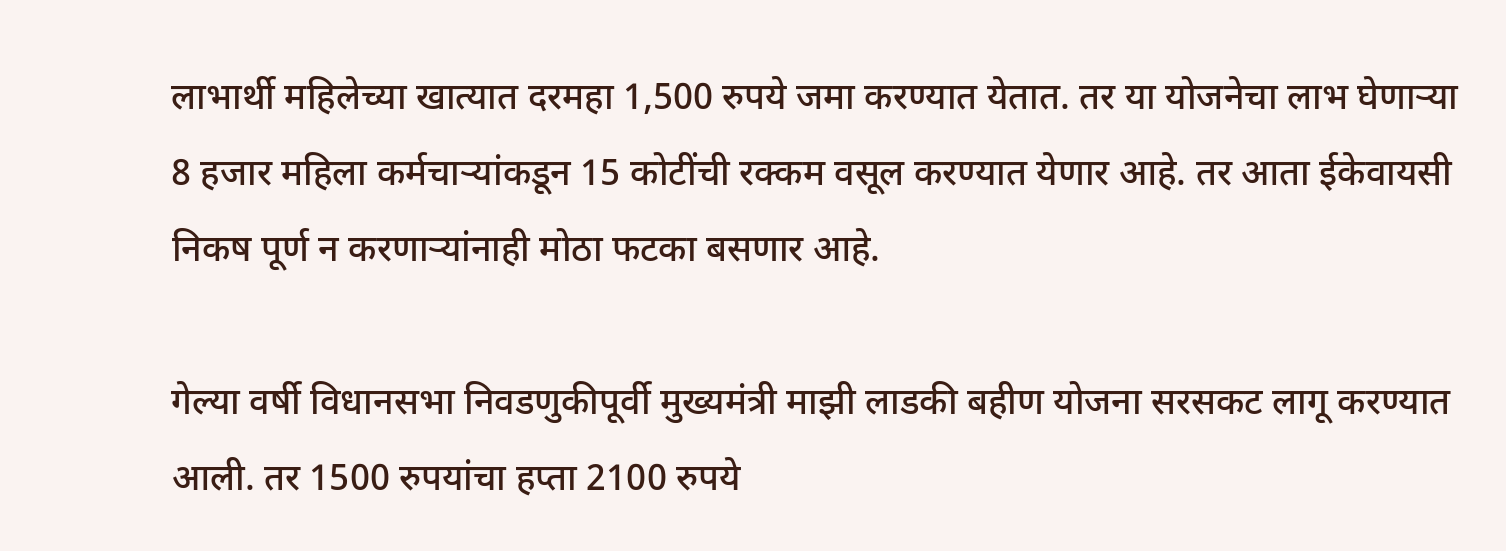लाभार्थी महिलेच्या खात्यात दरमहा 1,500 रुपये जमा करण्यात येतात. तर या योजनेचा लाभ घेणाऱ्या 8 हजार महिला कर्मचाऱ्यांकडून 15 कोटींची रक्कम वसूल करण्यात येणार आहे. तर आता ईकेवायसी निकष पूर्ण न करणाऱ्यांनाही मोठा फटका बसणार आहे.

गेल्या वर्षी विधानसभा निवडणुकीपूर्वी मुख्यमंत्री माझी लाडकी बहीण योजना सरसकट लागू करण्यात आली. तर 1500 रुपयांचा हप्ता 2100 रुपये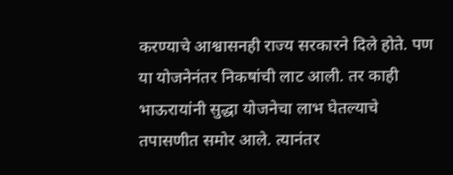करण्याचे आश्वासनही राज्य सरकारने दिले होते. पण या योजनेनंतर निकषांची लाट आली. तर काही भाऊरायांनी सुद्धा योजनेचा लाभ घेतल्याचे तपासणीत समोर आले. त्यानंतर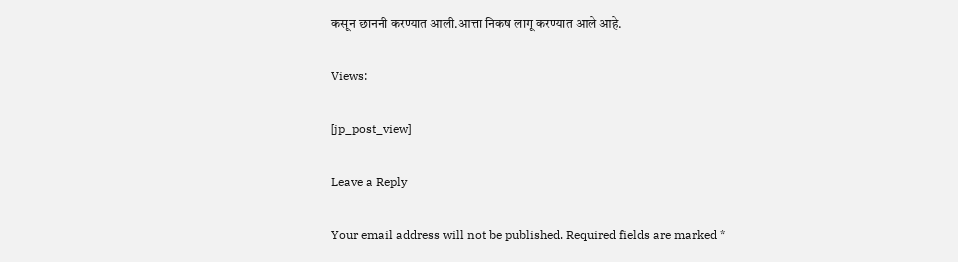कसून छाननी करण्यात आली.आत्ता निकष लागू करण्यात आले आहे.

Views:

[jp_post_view]

Leave a Reply

Your email address will not be published. Required fields are marked *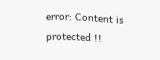error: Content is protected !!